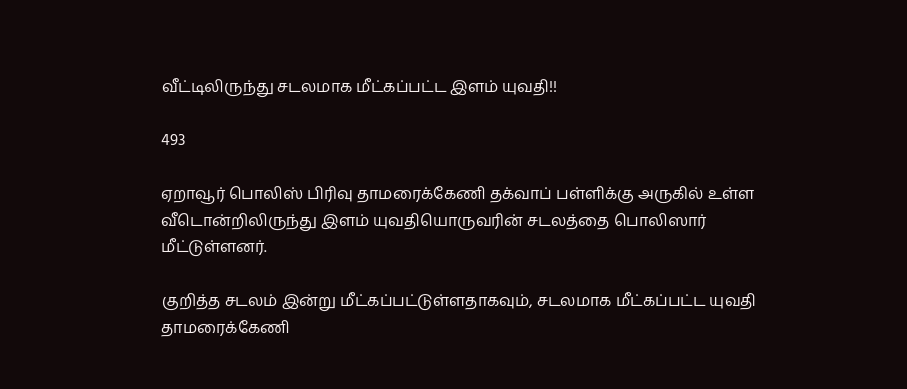வீட்டிலிருந்து சடலமாக மீட்கப்பட்ட இளம் யுவதி!!

493

ஏறாவூர் பொலிஸ் பிரிவு தாமரைக்கேணி தக்வாப் பள்ளிக்கு அருகில் உள்ள வீடொன்றிலிருந்து இளம் யுவதியொருவரின் சடலத்தை பொலிஸார் மீட்டுள்ளனர்.

குறித்த சடலம் இன்று மீட்கப்பட்டுள்ளதாகவும், சடலமாக மீட்கப்பட்ட யுவதி தாமரைக்கேணி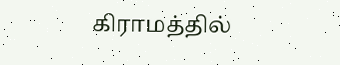கிராமத்தில்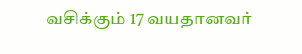வசிக்கும் 17 வயதானவர்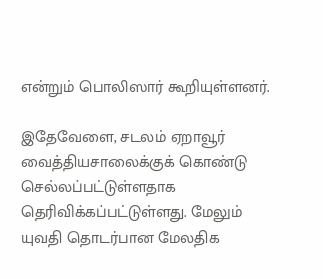என்றும் பொலிஸார் கூறியுள்ளனர்.

இதேவேளை, சடலம் ஏறாவூர் வைத்தியசாலைக்குக் கொண்டு செல்லப்பட்டுள்ளதாக தெரிவிக்கப்பட்டுள்ளது. மேலும் யுவதி தொடர்பான மேலதிக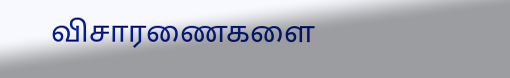விசாரணைகளை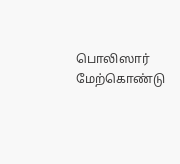பொலிஸார் மேற்கொண்டு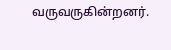வருவருகின்றனர்.